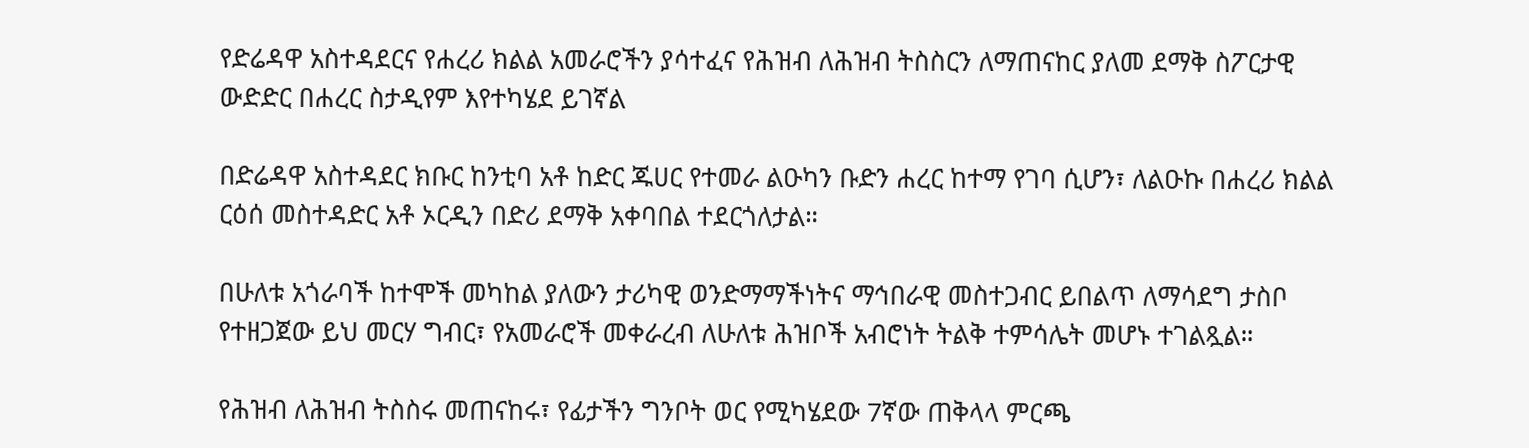የድሬዳዋ አስተዳደርና የሐረሪ ክልል አመራሮችን ያሳተፈና የሕዝብ ለሕዝብ ትስስርን ለማጠናከር ያለመ ደማቅ ስፖርታዊ ውድድር በሐረር ስታዲየም እየተካሄደ ይገኛል

በድሬዳዋ አስተዳደር ክቡር ከንቲባ አቶ ከድር ጁሀር የተመራ ልዑካን ቡድን ሐረር ከተማ የገባ ሲሆን፣ ለልዑኩ በሐረሪ ክልል ርዕሰ መስተዳድር አቶ ኦርዲን በድሪ ደማቅ አቀባበል ተደርጎለታል።

በሁለቱ አጎራባች ከተሞች መካከል ያለውን ታሪካዊ ወንድማማችነትና ማኅበራዊ መስተጋብር ይበልጥ ለማሳደግ ታስቦ የተዘጋጀው ይህ መርሃ ግብር፣ የአመራሮች መቀራረብ ለሁለቱ ሕዝቦች አብሮነት ትልቅ ተምሳሌት መሆኑ ተገልጿል።

የሕዝብ ለሕዝብ ትስስሩ መጠናከሩ፣ የፊታችን ግንቦት ወር የሚካሄደው 7ኛው ጠቅላላ ምርጫ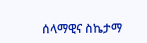ሰላማዊና ስኬታማ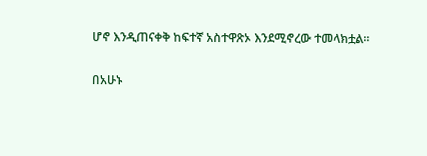ሆኖ እንዲጠናቀቅ ከፍተኛ አስተዋጽኦ እንደሚኖረው ተመላክቷል።

በአሁኑ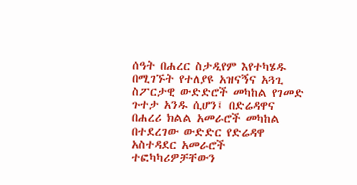ሰዓት በሐረር ስታዲየም እየተካሄዱ በሚገኙት የተለያዩ አዝናኝና አጓጊ ስፖርታዊ ውድድሮች መካከል የገመድ ጉተታ አንዱ ሲሆን፤ በድሬዳዋና በሐረሪ ክልል አመራሮች መካከል በተደረገው ውድድር የድሬዳዋ አስተዳደር አመራሮች ተፎካካሪዎቻቸውን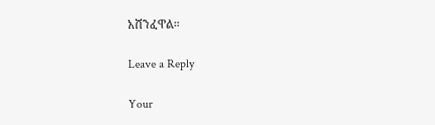አሸንፈዋል።

Leave a Reply

Your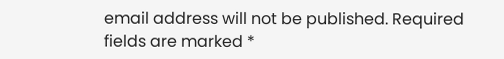email address will not be published. Required fields are marked *